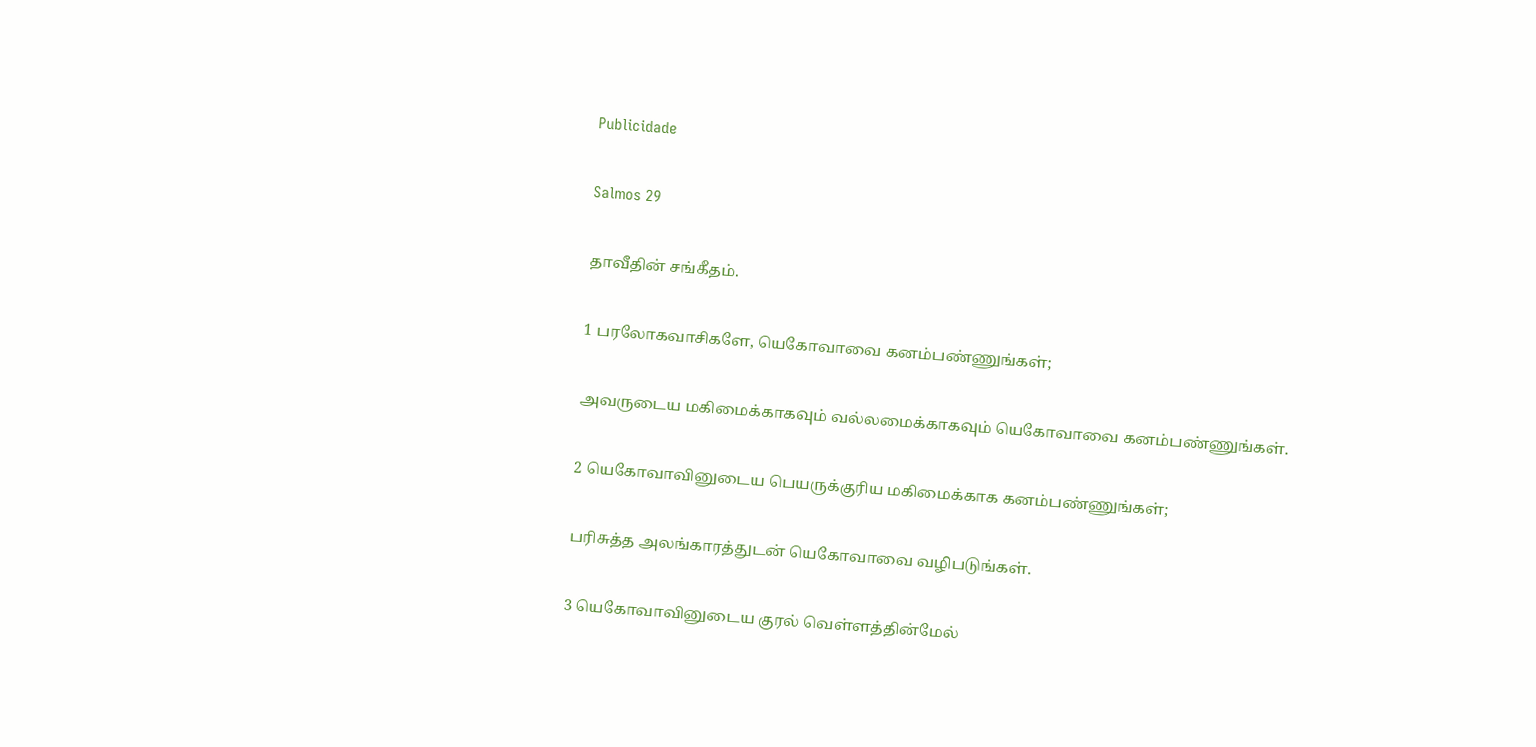Publicidade

Salmos 29

தாவீதின் சங்கீதம்.

1 பரலோகவாசிகளே, யெகோவாவை கனம்பண்ணுங்கள்;

அவருடைய மகிமைக்காகவும் வல்லமைக்காகவும் யெகோவாவை கனம்பண்ணுங்கள்.

2 யெகோவாவினுடைய பெயருக்குரிய மகிமைக்காக கனம்பண்ணுங்கள்;

பரிசுத்த அலங்காரத்துடன் யெகோவாவை வழிபடுங்கள்.

3 யெகோவாவினுடைய குரல் வெள்ளத்தின்மேல்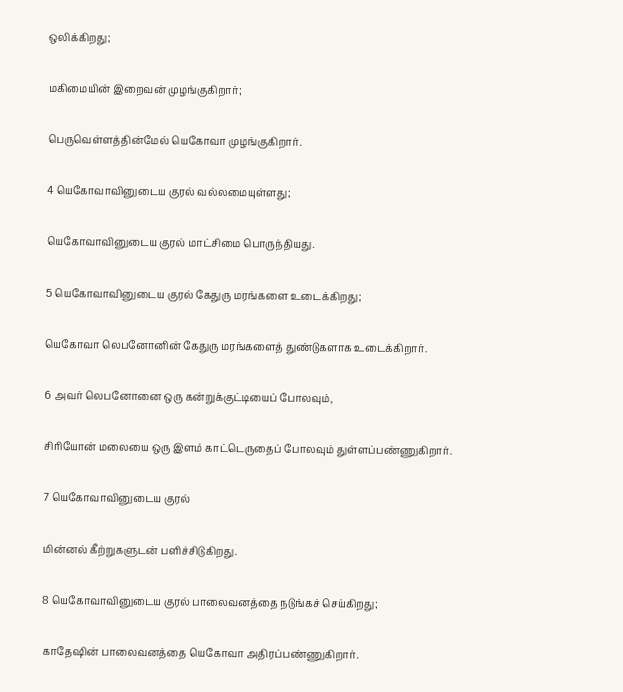ஒலிக்கிறது;

மகிமையின் இறைவன் முழங்குகிறார்;

பெருவெள்ளத்தின்மேல் யெகோவா முழங்குகிறார்.

4 யெகோவாவினுடைய குரல் வல்லமையுள்ளது;

யெகோவாவினுடைய குரல் மாட்சிமை பொருந்தியது.

5 யெகோவாவினுடைய குரல் கேதுரு மரங்களை உடைக்கிறது;

யெகோவா லெபனோனின் கேதுரு மரங்களைத் துண்டுகளாக உடைக்கிறார்.

6 அவர் லெபனோனை ஒரு கன்றுக்குட்டியைப் போலவும்,

சிரியோன் மலையை ஒரு இளம் காட்டெருதைப் போலவும் துள்ளப்பண்ணுகிறார்.

7 யெகோவாவினுடைய குரல்

மின்னல் கீற்றுகளுடன் பளிச்சிடுகிறது.

8 யெகோவாவினுடைய குரல் பாலைவனத்தை நடுங்கச் செய்கிறது;

காதேஷின் பாலைவனத்தை யெகோவா அதிரப்பண்ணுகிறார்.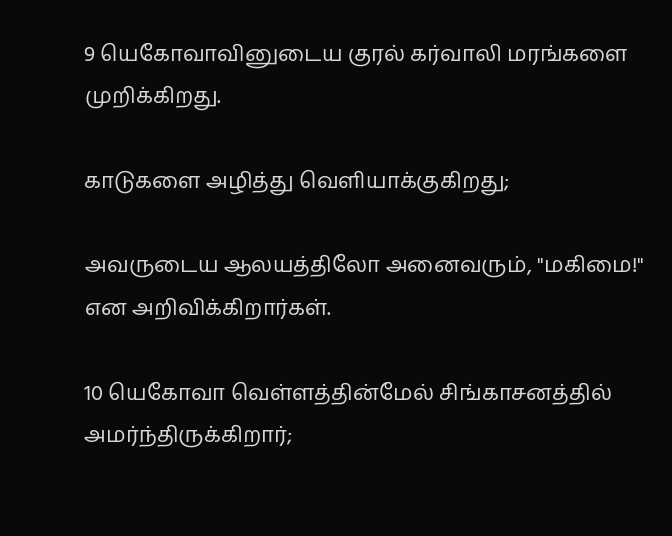9 யெகோவாவினுடைய குரல் கர்வாலி மரங்களை முறிக்கிறது.

காடுகளை அழித்து வெளியாக்குகிறது;

அவருடைய ஆலயத்திலோ அனைவரும், "மகிமை!" என அறிவிக்கிறார்கள்.

10 யெகோவா வெள்ளத்தின்மேல் சிங்காசனத்தில் அமர்ந்திருக்கிறார்;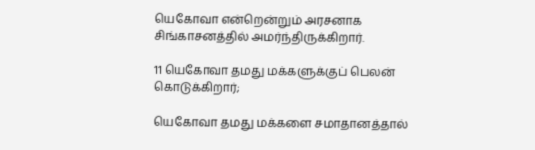யெகோவா என்றென்றும் அரசனாக சிங்காசனத்தில் அமர்ந்திருக்கிறார்.

11 யெகோவா தமது மக்களுக்குப் பெலன் கொடுக்கிறார்;

யெகோவா தமது மக்களை சமாதானத்தால்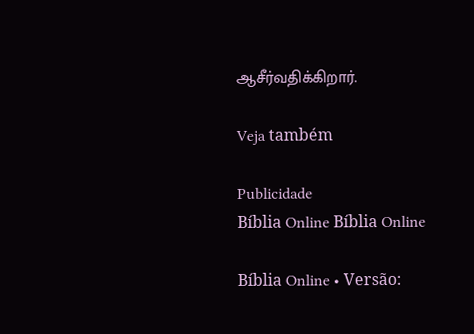ஆசீர்வதிக்கிறார்.

Veja também

Publicidade
Bíblia Online Bíblia Online

Bíblia Online • Versão: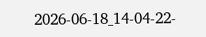2026-06-18_14-04-22-